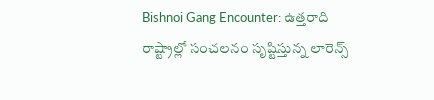Bishnoi Gang Encounter: ఉత్తరాది రాష్ట్రాల్లో సంచలనం సృష్టిస్తున్న లారెన్స్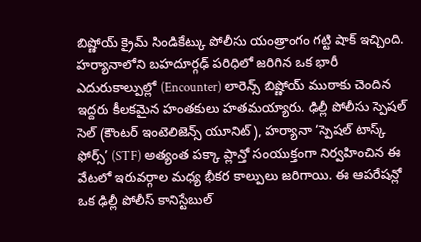బిష్ణోయ్ క్రైమ్ సిండికేట్కు పోలీసు యంత్రాంగం గట్టి షాక్ ఇచ్చింది.
హర్యానాలోని బహదూర్గఢ్ పరిధిలో జరిగిన ఒక భారీ ఎదురుకాల్పుల్లో (Encounter) లారెన్స్ బిష్ణోయ్ ముఠాకు చెందిన ఇద్దరు కీలకమైన హంతకులు హతమయ్యారు. ఢిల్లీ పోలీసు స్పెషల్ సెల్ (కౌంటర్ ఇంటెలిజెన్స్ యూనిట్), హర్యానా ‘స్పెషల్ టాస్క్ ఫోర్స్’ (STF) అత్యంత పక్కా ప్లాన్తో సంయుక్తంగా నిర్వహించిన ఈ వేటలో ఇరువర్గాల మధ్య భీకర కాల్పులు జరిగాయి. ఈ ఆపరేషన్లో ఒక ఢిల్లీ పోలీస్ కానిస్టేబుల్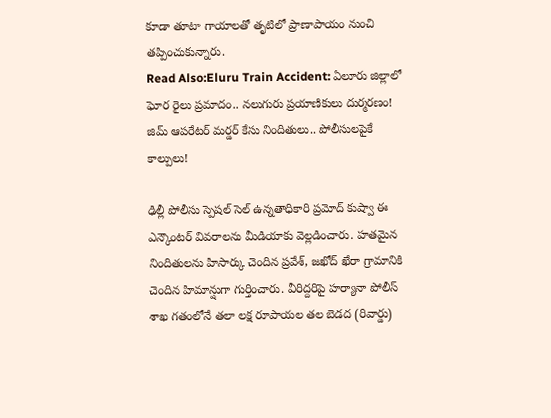కూడా తూటా గాయాలతో తృటిలో ప్రాణాపాయం నుంచి తప్పించుకున్నారు.
Read Also:Eluru Train Accident: ఏలూరు జిల్లాలో ఘోర రైలు ప్రమాదం.. నలుగురు ప్రయాణికులు దుర్మరణం!
జిమ్ ఆపరేటర్ మర్డర్ కేసు నిందితులు.. పోలీసులపైకే కాల్పులు!

ఢిల్లీ పోలీసు స్పెషల్ సెల్ ఉన్నతాధికారి ప్రమోద్ కుష్వా ఈ ఎన్కౌంటర్ వివరాలను మీడియాకు వెల్లడించారు. హతమైన నిందితులను హిసార్కు చెందిన ప్రవేశ్, జఖోద్ ఖేరా గ్రామానికి చెందిన హిమాన్షుగా గుర్తించారు. వీరిద్దరిపై హర్యానా పోలీస్ శాఖ గతంలోనే తలా లక్ష రూపాయల తల బెడద (రివార్డు)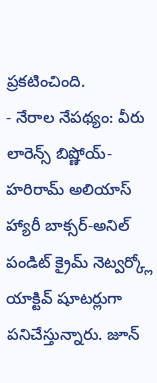ప్రకటించింది.
- నేరాల నేపథ్యం: వీరు లారెన్స్ బిష్ణోయ్-హరిరామ్ అలియాస్ హ్యారీ బాక్సర్-అనిల్ పండిట్ క్రైమ్ నెట్వర్క్లో యాక్టివ్ షూటర్లుగా పనిచేస్తున్నారు. జూన్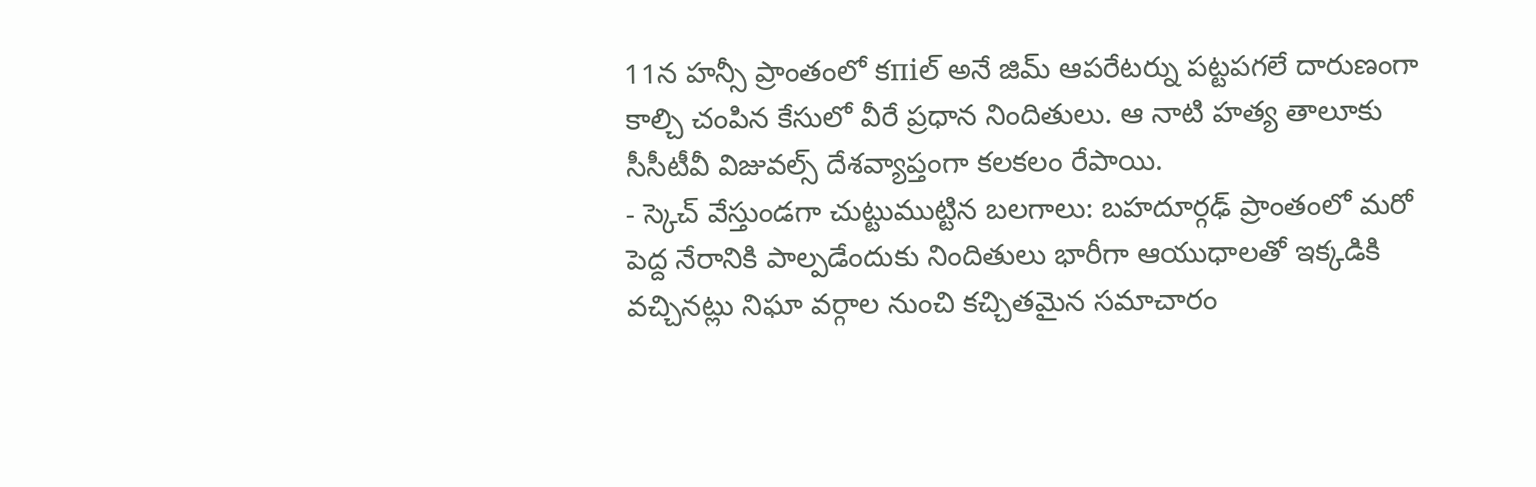11న హన్సీ ప్రాంతంలో కпіల్ అనే జిమ్ ఆపరేటర్ను పట్టపగలే దారుణంగా కాల్చి చంపిన కేసులో వీరే ప్రధాన నిందితులు. ఆ నాటి హత్య తాలూకు సీసీటీవీ విజువల్స్ దేశవ్యాప్తంగా కలకలం రేపాయి.
- స్కెచ్ వేస్తుండగా చుట్టుముట్టిన బలగాలు: బహదూర్గఢ్ ప్రాంతంలో మరో పెద్ద నేరానికి పాల్పడేందుకు నిందితులు భారీగా ఆయుధాలతో ఇక్కడికి వచ్చినట్లు నిఘా వర్గాల నుంచి కచ్చితమైన సమాచారం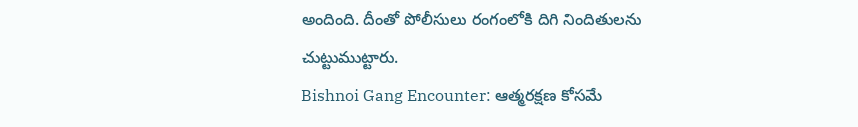అందింది. దీంతో పోలీసులు రంగంలోకి దిగి నిందితులను చుట్టుముట్టారు.
Bishnoi Gang Encounter: ఆత్మరక్షణ కోసమే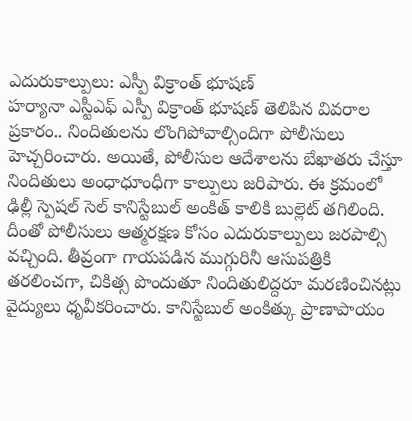ఎదురుకాల్పులు: ఎస్పీ విక్రాంత్ భూషణ్
హర్యానా ఎస్టీఎఫ్ ఎస్పీ విక్రాంత్ భూషణ్ తెలిపిన వివరాల ప్రకారం.. నిందితులను లొంగిపోవాల్సిందిగా పోలీసులు హెచ్చరించారు. అయితే, పోలీసుల ఆదేశాలను బేఖాతరు చేస్తూ నిందితులు అంధాధూంధీగా కాల్పులు జరిపారు. ఈ క్రమంలో ఢిల్లీ స్పెషల్ సెల్ కానిస్టేబుల్ అంకిత్ కాలికి బుల్లెట్ తగిలింది. దీంతో పోలీసులు ఆత్మరక్షణ కోసం ఎదురుకాల్పులు జరపాల్సి వచ్చింది. తీవ్రంగా గాయపడిన ముగ్గురినీ ఆసుపత్రికి తరలించగా, చికిత్స పొందుతూ నిందితులిద్దరూ మరణించినట్లు వైద్యులు ధృవీకరించారు. కానిస్టేబుల్ అంకిత్కు ప్రాణాపాయం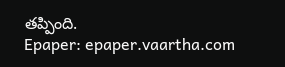తప్పింది.
Epaper: epaper.vaartha.com